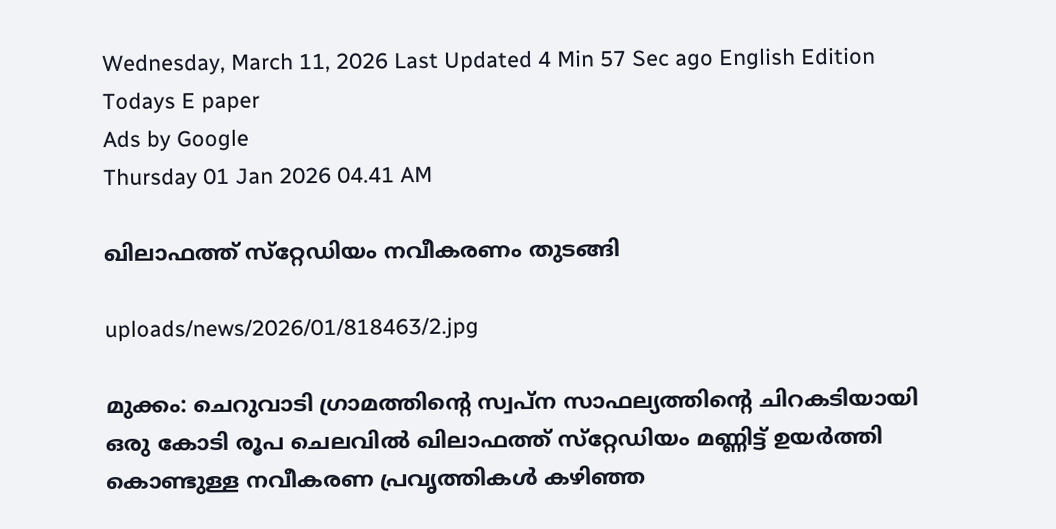Wednesday, March 11, 2026 Last Updated 4 Min 57 Sec ago English Edition
Todays E paper
Ads by Google
Thursday 01 Jan 2026 04.41 AM

ഖിലാഫത്ത്‌ സ്‌റ്റേഡിയം നവീകരണം തുടങ്ങി

uploads/news/2026/01/818463/2.jpg

മുക്കം: ചെറുവാടി ഗ്രാമത്തിന്റെ സ്വപ്‌ന സാഫല്യത്തിന്റെ ചിറകടിയായി ഒരു കോടി രൂപ ചെലവില്‍ ഖിലാഫത്ത്‌ സ്‌റ്റേഡിയം മണ്ണിട്ട്‌ ഉയര്‍ത്തി കൊണ്ടുള്ള നവീകരണ പ്രവൃത്തികള്‍ കഴിഞ്ഞ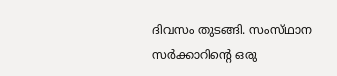ദിവസം തുടങ്ങി. സംസ്‌ഥാന സര്‍ക്കാറിന്റെ ഒരു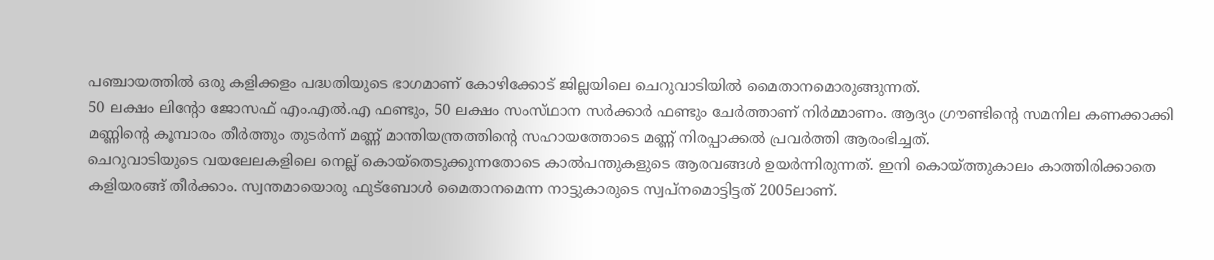പഞ്ചായത്തില്‍ ഒരു കളിക്കളം പദ്ധതിയുടെ ഭാഗമാണ്‌ കോഴിക്കോട്‌ ജില്ലയിലെ ചെറുവാടിയില്‍ മൈതാനമൊരുങ്ങുന്നത്‌.
50 ലക്ഷം ലിന്റോ ജോസഫ്‌ എം.എല്‍.എ ഫണ്ടും, 50 ലക്ഷം സംസ്‌ഥാന സര്‍ക്കാര്‍ ഫണ്ടും ചേര്‍ത്താണ്‌ നിര്‍മ്മാണം. ആദ്യം ഗ്രൗണ്ടിന്റെ സമനില കണക്കാക്കി മണ്ണിന്റെ കൂമ്പാരം തീര്‍ത്തും തുടര്‍ന്ന്‌ മണ്ണ്‌ മാന്തിയന്ത്രത്തിന്റെ സഹായത്തോടെ മണ്ണ്‌ നിരപ്പാക്കല്‍ പ്രവര്‍ത്തി ആരംഭിച്ചത്‌.
ചെറുവാടിയുടെ വയലേലകളിലെ നെല്ല്‌ കൊയ്‌തെടുക്കുന്നതോടെ കാല്‍പന്തുകളുടെ ആരവങ്ങള്‍ ഉയര്‍ന്നിരുന്നത്‌. ഇനി കൊയ്‌ത്തുകാലം കാത്തിരിക്കാതെ കളിയരങ്ങ്‌ തീര്‍ക്കാം. സ്വന്തമായൊരു ഫുട്‌ബോള്‍ മൈതാനമെന്ന നാട്ടുകാരുടെ സ്വപ്‌നമൊട്ടിട്ടത്‌ 2005ലാണ്‌.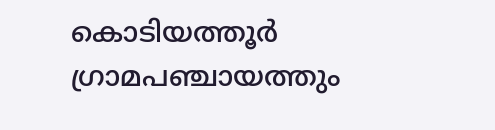കൊടിയത്തൂര്‍ ഗ്രാമപഞ്ചായത്തും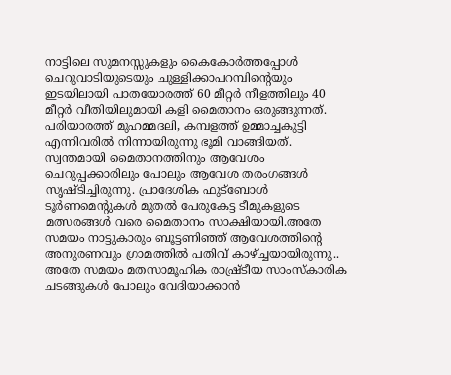നാട്ടിലെ സുമനസ്സുകളും കൈകോര്‍ത്തപ്പോള്‍ ചെറുവാടിയുടെയും ചുള്ളിക്കാപറമ്പിന്റെയും ഇടയിലായി പാതയോരത്ത്‌ 60 മീറ്റര്‍ നീളത്തിലും 40 മീറ്റര്‍ വീതിയിലുമായി കളി മൈതാനം ഒരുങ്ങുന്നത്‌.
പരിയാരത്ത്‌ മുഹമ്മദലി, കമ്പളത്ത്‌ ഉമ്മാച്ചകുട്ടി എന്നിവരില്‍ നിന്നായിരുന്നു ഭൂമി വാങ്ങിയത്‌. സ്വന്തമായി മൈതാനത്തിനും ആവേശം ചെറുപ്പക്കാരിലും പോലും ആവേശ തരംഗങ്ങള്‍ സൃഷ്‌ടിച്ചിരുന്നു. പ്രാദേശിക ഫുട്‌ബോള്‍ ടൂര്‍ണമെന്റുകള്‍ മുതല്‍ പേരുകേട്ട ടീമുകളുടെ മത്സരങ്ങള്‍ വരെ മൈതാനം സാക്ഷിയായി.അതേ സമയം നാട്ടുകാരും ബൂട്ടണിഞ്ഞ്‌ ആവേശത്തിന്റെ അനുരണവും ഗ്രാമത്തില്‍ പതിവ്‌ കാഴ്‌ച്ചയായിരുന്നു.. അതേ സമയം മതസാമൂഹിക രാഷ്ര്‌ടീയ സാംസ്‌കാരിക ചടങ്ങുകള്‍ പോലും വേദിയാക്കാന്‍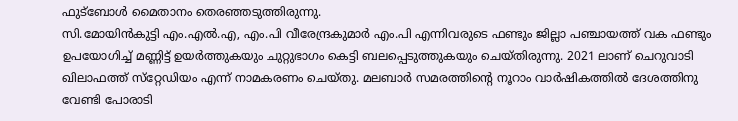ഫുട്‌ബോള്‍ മൈതാനം തെരഞ്ഞടുത്തിരുന്നു.
സി.മോയിന്‍കുട്ടി എം.എല്‍.എ, എം.പി വീരേന്ദ്രകുമാര്‍ എം.പി എന്നിവരുടെ ഫണ്ടും ജില്ലാ പഞ്ചായത്ത്‌ വക ഫണ്ടും ഉപയോഗിച്ച്‌ മണ്ണിട്ട്‌ ഉയര്‍ത്തുകയും ചുറ്റുഭാഗം കെട്ടി ബലപ്പെടുത്തുകയും ചെയ്‌തിരുന്നു. 2021 ലാണ്‌ ചെറുവാടി ഖിലാഫത്ത്‌ സ്‌റ്റേഡിയം എന്ന്‌ നാമകരണം ചെയ്‌തു. മലബാര്‍ സമരത്തിന്റെ നൂറാം വാര്‍ഷികത്തില്‍ ദേശത്തിനു വേണ്ടി പോരാടി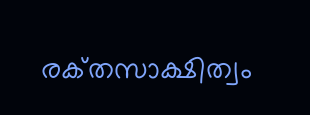രക്‌തസാക്ഷിത്വം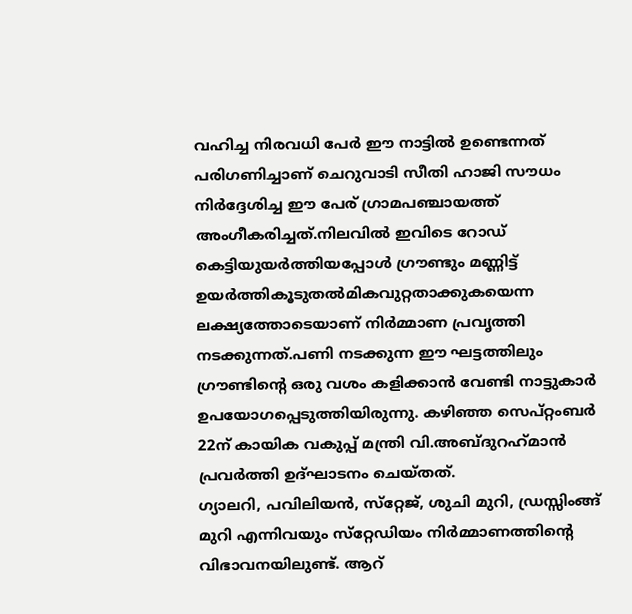വഹിച്ച നിരവധി പേര്‍ ഈ നാട്ടില്‍ ഉണ്ടെന്നത്‌ പരിഗണിച്ചാണ്‌ ചെറുവാടി സീതി ഹാജി സൗധം നിര്‍ദ്ദേശിച്ച ഈ പേര്‌ ഗ്രാമപഞ്ചായത്ത്‌ അംഗീകരിച്ചത്‌.നിലവില്‍ ഇവിടെ റോഡ്‌ കെട്ടിയുയര്‍ത്തിയപ്പോള്‍ ഗ്രൗണ്ടും മണ്ണിട്ട്‌ ഉയര്‍ത്തികൂടുതല്‍മികവുറ്റതാക്കുകയെന്ന ലക്ഷ്യത്തോടെയാണ്‌ നിര്‍മ്മാണ പ്രവൃത്തി നടക്കുന്നത്‌.പണി നടക്കുന്ന ഈ ഘട്ടത്തിലും ഗ്രൗണ്ടിന്റെ ഒരു വശം കളിക്കാന്‍ വേണ്ടി നാട്ടുകാര്‍ ഉപയോഗപ്പെടുത്തിയിരുന്നു. കഴിഞ്ഞ സെപ്‌റ്റംബര്‍ 22ന്‌ കായിക വകുപ്പ്‌ മന്ത്രി വി.അബ്‌ദുറഹ്‌മാന്‍ പ്രവര്‍ത്തി ഉദ്‌ഘാടനം ചെയ്‌തത്‌.
ഗ്യാലറി, പവിലിയന്‍, സ്‌റ്റേജ്‌, ശുചി മുറി, ഡ്രസ്സിംങ്ങ്‌ മുറി എന്നിവയും സ്‌റ്റേഡിയം നിര്‍മ്മാണത്തിന്റെ വിഭാവനയിലുണ്ട്‌. ആറ്‌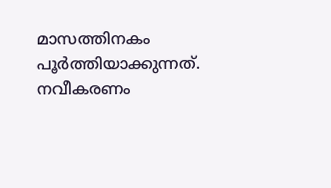മാസത്തിനകം പൂര്‍ത്തിയാക്കുന്നത്‌. നവീകരണം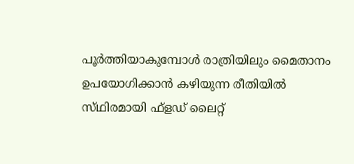പൂര്‍ത്തിയാകുമ്പോള്‍ രാത്രിയിലും മൈതാനം ഉപയോഗിക്കാന്‍ കഴിയുന്ന രീതിയില്‍ സ്‌ഥിരമായി ഫ്‌ളഡ്‌ ലൈറ്റ്‌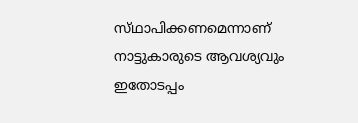സ്‌ഥാപിക്കണമെന്നാണ്‌ നാട്ടുകാരുടെ ആവശ്യവും ഇതോടപ്പം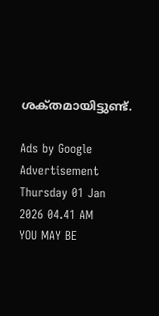ശക്‌തമായിട്ടുണ്ട്‌.

Ads by Google
Advertisement
Thursday 01 Jan 2026 04.41 AM
YOU MAY BE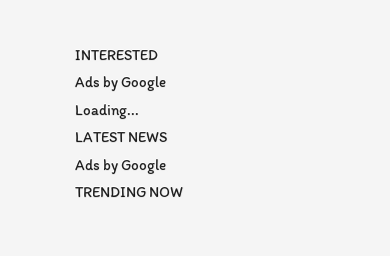INTERESTED
Ads by Google
Loading...
LATEST NEWS
Ads by Google
TRENDING NOW